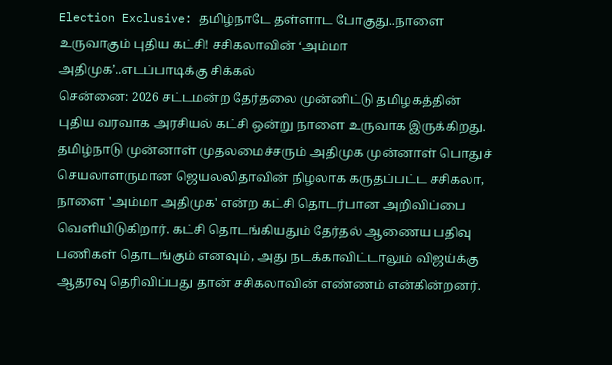Election Exclusive: தமிழ்நாடே தள்ளாட போகுது..நாளை உருவாகும் புதிய கட்சி! சசிகலாவின் ‘அம்மா அதிமுக’..எடப்பாடிக்கு சிக்கல்
சென்னை: 2026 சட்டமன்ற தேர்தலை முன்னிட்டு தமிழகத்தின் புதிய வரவாக அரசியல் கட்சி ஒன்று நாளை உருவாக இருக்கிறது. தமிழ்நாடு முன்னாள் முதலமைச்சரும் அதிமுக முன்னாள் பொதுச் செயலாளருமான ஜெயலலிதாவின் நிழலாக கருதப்பட்ட சசிகலா, நாளை 'அம்மா அதிமுக' என்ற கட்சி தொடர்பான அறிவிப்பை வெளியிடுகிறார். கட்சி தொடங்கியதும் தேர்தல் ஆணைய பதிவு பணிகள் தொடங்கும் எனவும், அது நடக்காவிட்டாலும் விஜய்க்கு ஆதரவு தெரிவிப்பது தான் சசிகலாவின் எண்ணம் என்கின்றனர்.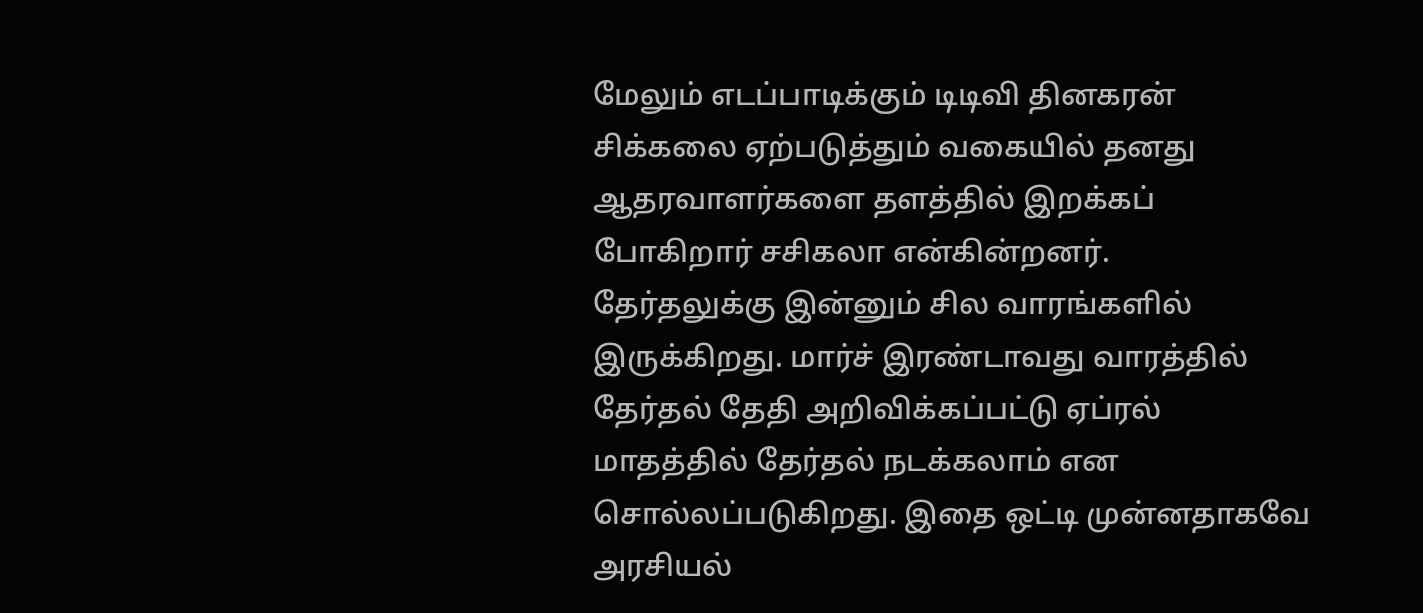மேலும் எடப்பாடிக்கும் டிடிவி தினகரன் சிக்கலை ஏற்படுத்தும் வகையில் தனது ஆதரவாளர்களை தளத்தில் இறக்கப் போகிறார் சசிகலா என்கின்றனர்.
தேர்தலுக்கு இன்னும் சில வாரங்களில் இருக்கிறது. மார்ச் இரண்டாவது வாரத்தில் தேர்தல் தேதி அறிவிக்கப்பட்டு ஏப்ரல் மாதத்தில் தேர்தல் நடக்கலாம் என சொல்லப்படுகிறது. இதை ஒட்டி முன்னதாகவே அரசியல்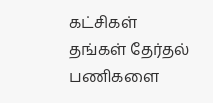கட்சிகள் தங்கள் தேர்தல் பணிகளை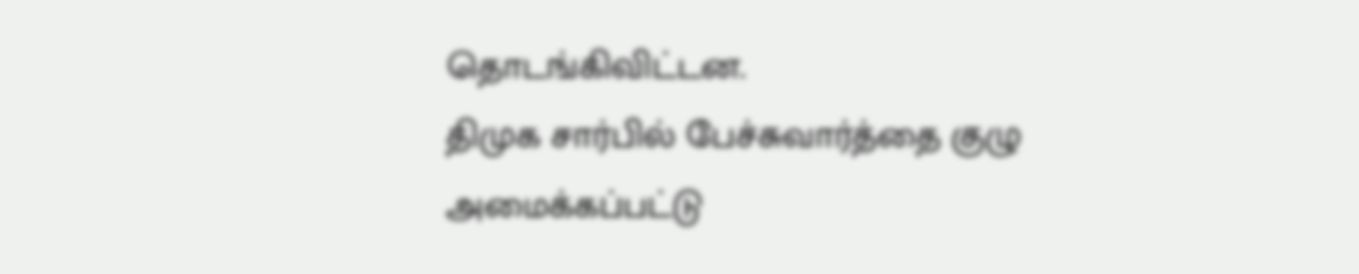தொடங்கிவிட்டன.
திமுக சார்பில் பேச்சுவார்த்தை குழு அமைக்கப்பட்டு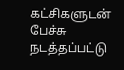கட்சிகளுடன் பேச்சு நடத்தப்பட்டு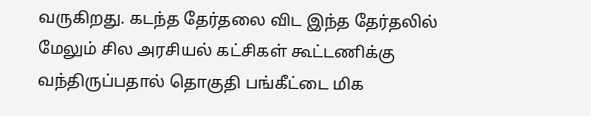வருகிறது. கடந்த தேர்தலை விட இந்த தேர்தலில் மேலும் சில அரசியல் கட்சிகள் கூட்டணிக்கு வந்திருப்பதால் தொகுதி பங்கீட்டை மிக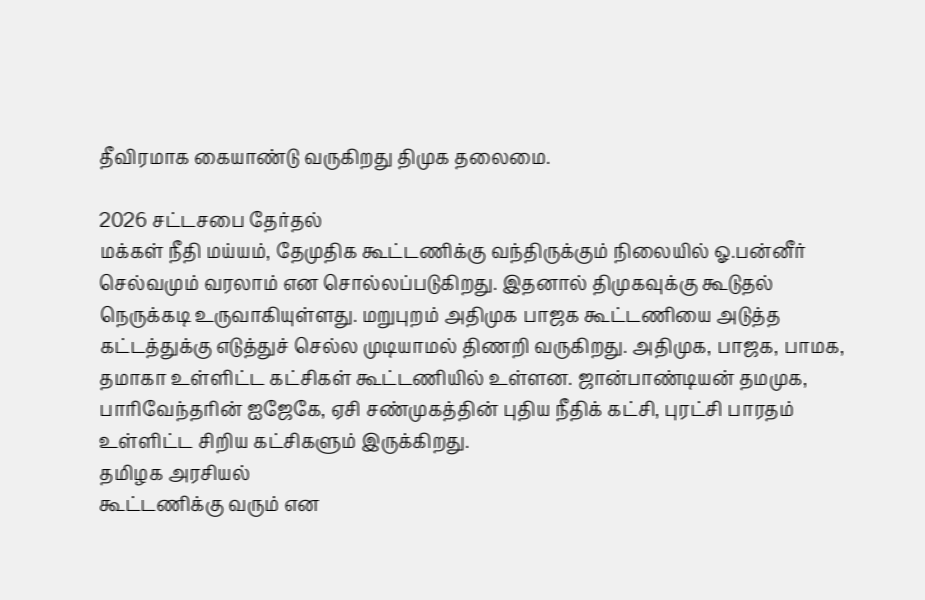தீவிரமாக கையாண்டு வருகிறது திமுக தலைமை.

2026 சட்டசபை தேர்தல்
மக்கள் நீதி மய்யம், தேமுதிக கூட்டணிக்கு வந்திருக்கும் நிலையில் ஓ.பன்னீர் செல்வமும் வரலாம் என சொல்லப்படுகிறது. இதனால் திமுகவுக்கு கூடுதல் நெருக்கடி உருவாகியுள்ளது. மறுபுறம் அதிமுக பாஜக கூட்டணியை அடுத்த கட்டத்துக்கு எடுத்துச் செல்ல முடியாமல் திணறி வருகிறது. அதிமுக, பாஜக, பாமக, தமாகா உள்ளிட்ட கட்சிகள் கூட்டணியில் உள்ளன. ஜான்பாண்டியன் தமமுக, பாரிவேந்தரின் ஐஜேகே, ஏசி சண்முகத்தின் புதிய நீதிக் கட்சி, புரட்சி பாரதம் உள்ளிட்ட சிறிய கட்சிகளும் இருக்கிறது.
தமிழக அரசியல்
கூட்டணிக்கு வரும் என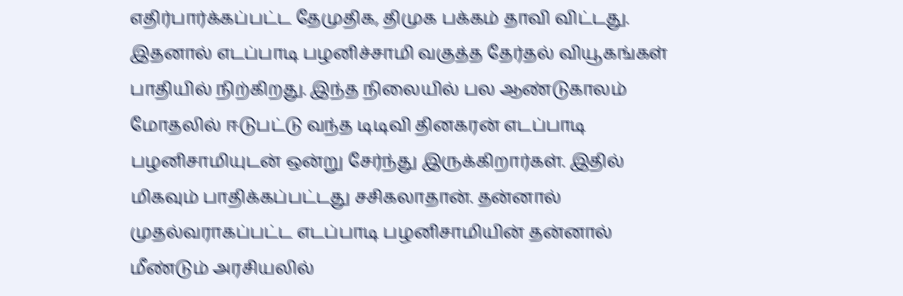எதிர்பார்க்கப்பட்ட தேமுதிக, திமுக பக்கம் தாவி விட்டது. இதனால் எடப்பாடி பழனிச்சாமி வகுத்த தேர்தல் வியூகங்கள் பாதியில் நிற்கிறது. இந்த நிலையில் பல ஆண்டுகாலம் மோதலில் ஈடுபட்டு வந்த டிடிவி தினகரன் எடப்பாடி பழனிசாமியுடன் ஒன்று சேர்ந்து இருக்கிறார்கள். இதில் மிகவும் பாதிக்கப்பட்டது சசிகலாதான். தன்னால் முதல்வராகப்பட்ட எடப்பாடி பழனிசாமியின் தன்னால் மீண்டும் அரசியலில்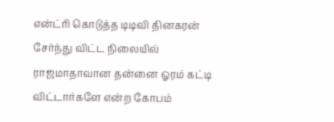என்ட்ரி கொடுத்த டிடிவி தினகரன் சேர்ந்து விட்ட நிலையில் ராஜமாதாவான தன்னை ஓரம் கட்டி விட்டார்களே என்ற கோபம்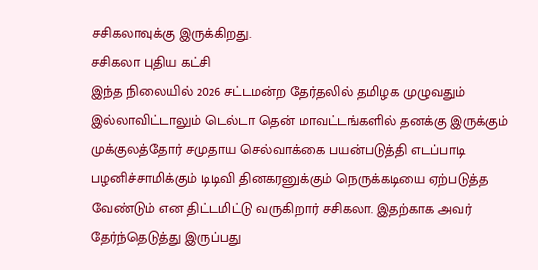சசிகலாவுக்கு இருக்கிறது.
சசிகலா புதிய கட்சி
இந்த நிலையில் 2026 சட்டமன்ற தேர்தலில் தமிழக முழுவதும் இல்லாவிட்டாலும் டெல்டா தென் மாவட்டங்களில் தனக்கு இருக்கும் முக்குலத்தோர் சமுதாய செல்வாக்கை பயன்படுத்தி எடப்பாடி பழனிச்சாமிக்கும் டிடிவி தினகரனுக்கும் நெருக்கடியை ஏற்படுத்த வேண்டும் என திட்டமிட்டு வருகிறார் சசிகலா. இதற்காக அவர் தேர்ந்தெடுத்து இருப்பது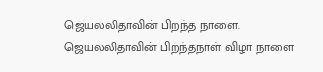ஜெயலலிதாவின் பிறந்த நாளை. ஜெயலலிதாவின் பிறந்தநாள் விழா நாளை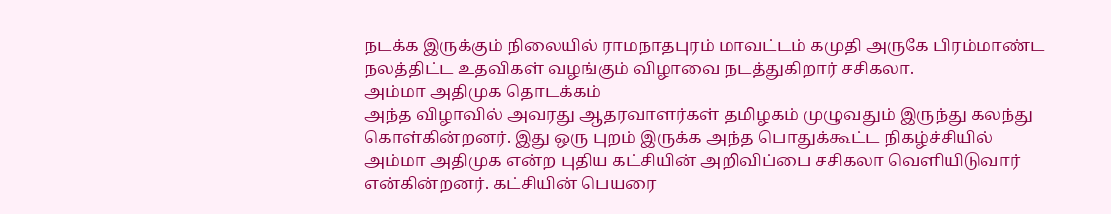நடக்க இருக்கும் நிலையில் ராமநாதபுரம் மாவட்டம் கமுதி அருகே பிரம்மாண்ட நலத்திட்ட உதவிகள் வழங்கும் விழாவை நடத்துகிறார் சசிகலா.
அம்மா அதிமுக தொடக்கம்
அந்த விழாவில் அவரது ஆதரவாளர்கள் தமிழகம் முழுவதும் இருந்து கலந்து கொள்கின்றனர். இது ஒரு புறம் இருக்க அந்த பொதுக்கூட்ட நிகழ்ச்சியில் அம்மா அதிமுக என்ற புதிய கட்சியின் அறிவிப்பை சசிகலா வெளியிடுவார் என்கின்றனர். கட்சியின் பெயரை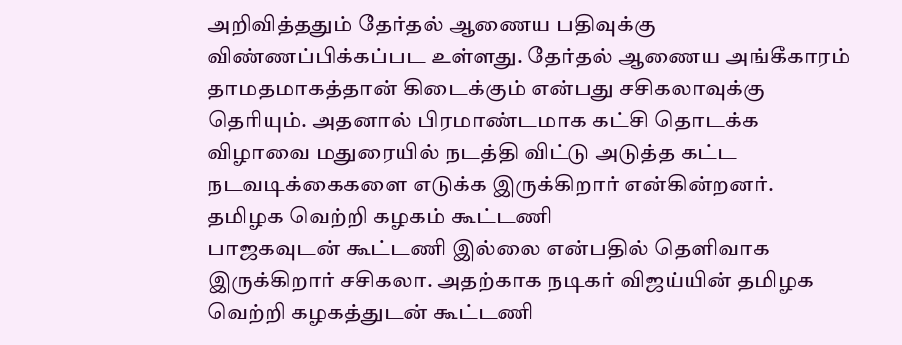அறிவித்ததும் தேர்தல் ஆணைய பதிவுக்கு விண்ணப்பிக்கப்பட உள்ளது. தேர்தல் ஆணைய அங்கீகாரம் தாமதமாகத்தான் கிடைக்கும் என்பது சசிகலாவுக்கு தெரியும். அதனால் பிரமாண்டமாக கட்சி தொடக்க விழாவை மதுரையில் நடத்தி விட்டு அடுத்த கட்ட நடவடிக்கைகளை எடுக்க இருக்கிறார் என்கின்றனர்.
தமிழக வெற்றி கழகம் கூட்டணி
பாஜகவுடன் கூட்டணி இல்லை என்பதில் தெளிவாக இருக்கிறார் சசிகலா. அதற்காக நடிகர் விஜய்யின் தமிழக வெற்றி கழகத்துடன் கூட்டணி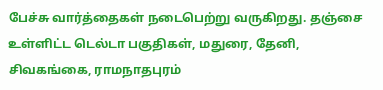பேச்சு வார்த்தைகள் நடைபெற்று வருகிறது. தஞ்சை உள்ளிட்ட டெல்டா பகுதிகள், மதுரை, தேனி, சிவகங்கை, ராமநாதபுரம்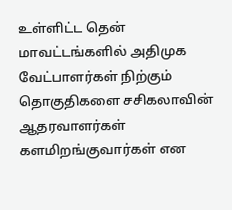உள்ளிட்ட தென் மாவட்டங்களில் அதிமுக வேட்பாளர்கள் நிற்கும் தொகுதிகளை சசிகலாவின் ஆதரவாளர்கள் களமிறங்குவார்கள் என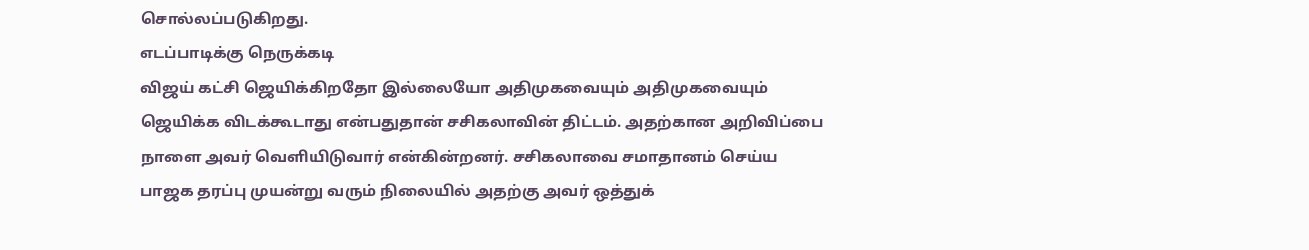சொல்லப்படுகிறது.
எடப்பாடிக்கு நெருக்கடி
விஜய் கட்சி ஜெயிக்கிறதோ இல்லையோ அதிமுகவையும் அதிமுகவையும் ஜெயிக்க விடக்கூடாது என்பதுதான் சசிகலாவின் திட்டம். அதற்கான அறிவிப்பை நாளை அவர் வெளியிடுவார் என்கின்றனர். சசிகலாவை சமாதானம் செய்ய பாஜக தரப்பு முயன்று வரும் நிலையில் அதற்கு அவர் ஒத்துக்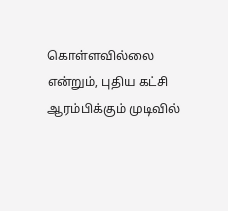கொள்ளவில்லை என்றும், புதிய கட்சி ஆரம்பிக்கும் முடிவில்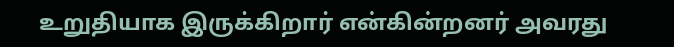உறுதியாக இருக்கிறார் என்கின்றனர் அவரது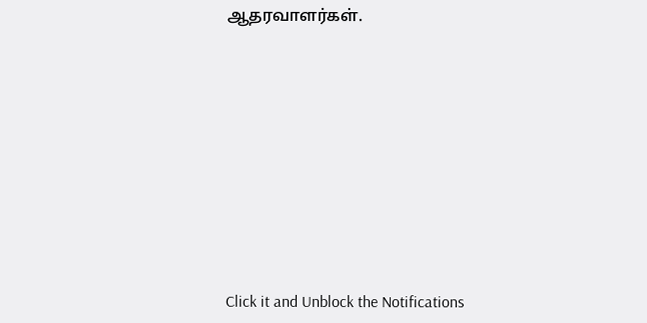ஆதரவாளர்கள்.












Click it and Unblock the Notifications